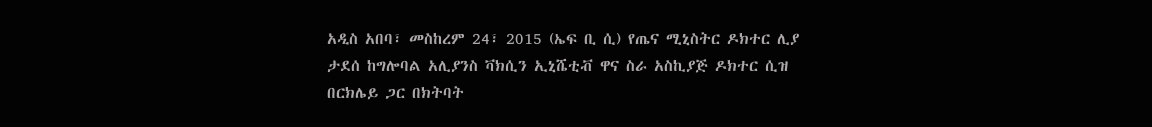አዲስ አበባ፣ መስከረም 24፣ 2015 (ኤፍ ቢ ሲ) የጤና ሚኒስትር ዶክተር ሊያ ታደሰ ከግሎባል አሊያንስ ቫክሲን ኢኒሼቲቭ ዋና ስራ አስኪያጅ ዶክተር ሲዝ በርክሌይ ጋር በክትባት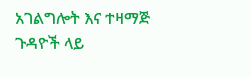አገልግሎት እና ተዛማጅ ጉዳዮች ላይ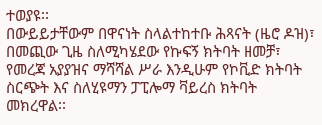ተወያዩ፡፡
በውይይታቸውም በዋናነት ስላልተከተቡ ሕጻናት (ዜሮ ዶዝ)፣ በመጪው ጊዜ ስለሚካሄደው የኩፍኝ ክትባት ዘመቻ፣ የመረጃ አያያዝና ማሻሻል ሥራ እንዲሁም የኮቪድ ክትባት ስርጭት እና ስለሂዩማን ፓፒሎማ ቫይረስ ክትባት መክረዋል፡፡